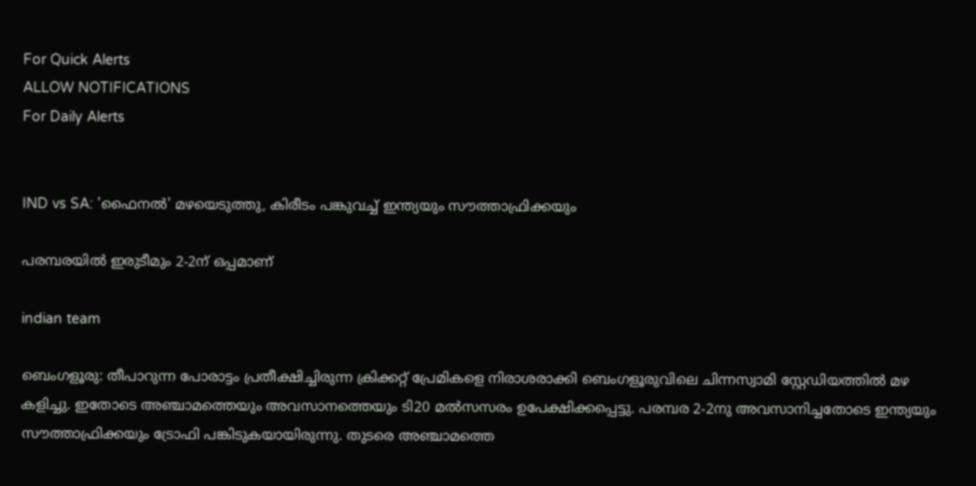For Quick Alerts
ALLOW NOTIFICATIONS
For Daily Alerts


IND vs SA: 'ഫൈനല്‍' മഴയെടുത്തു, കിരീടം പങ്കുവച്ച് ഇന്ത്യയും സൗത്താഫ്രിക്കയും

പരമ്പരയില്‍ ഇരുടീമും 2-2ന് ഒപ്പമാണ്

indian team

ബെംഗളൂരു: തീപാറുന്ന പോരാട്ടം പ്രതീക്ഷിച്ചിരുന്ന ക്രിക്കറ്റ് പ്രേമികളെ നിരാശരാക്കി ബെംഗളൂരുവിലെ ചിന്നസ്വാമി സ്റ്റേഡിയത്തില്‍ മഴ കളിച്ചു. ഇതോടെ അഞ്ചാമത്തെയും അവസാനത്തെയും ടി20 മല്‍സസരം ഉപേക്ഷിക്കപ്പെട്ടു. പരമ്പര 2-2നു അവസാനിച്ചതോടെ ഇന്ത്യയും സൗത്താഫ്രിക്കയും ട്രോഫി പങ്കിടുകയായിരുന്നു. തുടരെ അഞ്ചാമത്തെ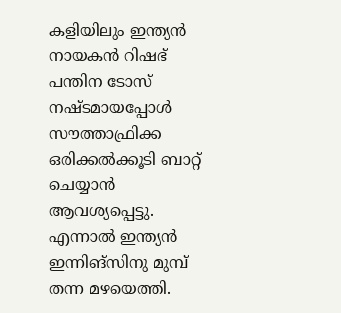കളിയിലും ഇന്ത്യന്‍ നായകന്‍ റിഷഭ് പന്തിന ടോസ് നഷ്ടമായപ്പോള്‍ സൗത്താഫ്രിക്ക ഒരിക്കല്‍ക്കൂടി ബാറ്റ് ചെയ്യാന്‍ ആവശ്യപ്പെട്ടു. എന്നാല്‍ ഇന്ത്യന്‍ ഇന്നിങ്‌സിനു മുമ്പ് തന്ന മഴയെത്തി.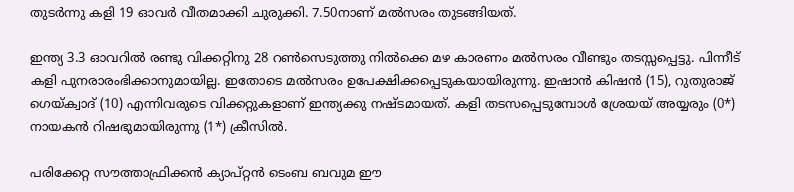തുടര്‍ന്നു കളി 19 ഓവര്‍ വീതമാക്കി ചുരുക്കി. 7.50നാണ് മല്‍സരം തുടങ്ങിയത്.

ഇന്ത്യ 3.3 ഓവറില്‍ രണ്ടു വിക്കറ്റിനു 28 റണ്‍സെടുത്തു നില്‍ക്കെ മഴ കാരണം മല്‍സരം വീണ്ടും തടസ്സപ്പെട്ടു. പിന്നീട് കളി പുനരാരംഭിക്കാനുമായില്ല. ഇതോടെ മല്‍സരം ഉപേക്ഷിക്കപ്പെടുകയായിരുന്നു. ഇഷാന്‍ കിഷന്‍ (15), റുതുരാജ് ഗെയ്ക്വാദ് (10) എന്നിവരുടെ വിക്കറ്റുകളാണ് ഇന്ത്യക്കു നഷ്ടമായത്. കളി തടസപ്പെടുമ്പോള്‍ ശ്രേയയ് അയ്യരും (0*) നായകന്‍ റിഷഭുമായിരുന്നു (1*) ക്രീസില്‍.

പരിക്കേറ്റ സൗത്താഫ്രിക്കന്‍ ക്യാപ്റ്റന്‍ ടെംബ ബവുമ ഈ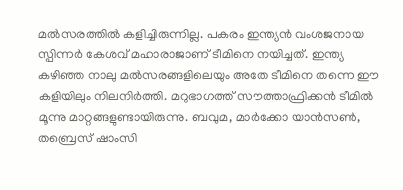മല്‍സരത്തില്‍ കളിച്ചിരുന്നില്ല. പകരം ഇന്ത്യന്‍ വംശജനായ സ്പിന്നര്‍ കേശവ് മഹാരാജാണ് ടീമിനെ നയിച്ചത്. ഇന്ത്യ കഴിഞ്ഞ നാലു മല്‍സരങ്ങളിലെയും അതേ ടീമിനെ തന്നെ ഈ കളിയിലും നിലനിര്‍ത്തി. മറുഭാഗത്ത് സൗത്താഫ്രിക്കന്‍ ടീമില്‍ മൂന്നു മാറ്റങ്ങളുണ്ടായിരുന്നു. ബവുമ, മാര്‍ക്കോ യാന്‍സണ്‍, തബ്രെസ് ഷാംസി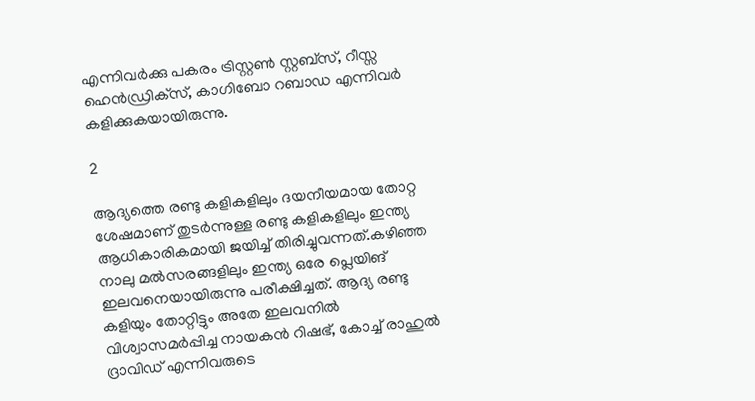എന്നിവര്‍ക്കു പകരം ട്രിസ്റ്റണ്‍ സ്റ്റബ്‌സ്, റീസ്സ ഹെന്‍ഡ്രിക്‌സ്, കാഗിബോ റബാഡ എന്നിവര്‍ കളിക്കുകയായിരുന്നു.

2

ആദ്യത്തെ രണ്ടു കളികളിലും ദയനീയമായ തോറ്റ ശേഷമാണ് തുടര്‍ന്നുള്ള രണ്ടു കളികളിലും ഇന്ത്യ ആധികാരികമായി ജയിച്ച് തിരിച്ചുവന്നത്.കഴിഞ്ഞ നാലു മല്‍സരങ്ങളിലും ഇന്ത്യ ഒരേ പ്ലെയിങ് ഇലവനെയായിരുന്നു പരീക്ഷിച്ചത്. ആദ്യ രണ്ടു കളിയും തോറ്റിട്ടും അതേ ഇലവനില്‍ വിശ്വാസമര്‍പ്പിച്ച നായകന്‍ റിഷഭ്, കോച്ച് രാഹുല്‍ ദ്രാവിഡ് എന്നിവരുടെ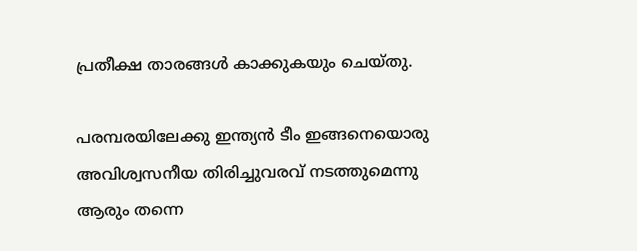പ്രതീക്ഷ താരങ്ങള്‍ കാക്കുകയും ചെയ്തു.

പരമ്പരയിലേക്കു ഇന്ത്യന്‍ ടീം ഇങ്ങനെയൊരു അവിശ്വസനീയ തിരിച്ചുവരവ് നടത്തുമെന്നു ആരും തന്നെ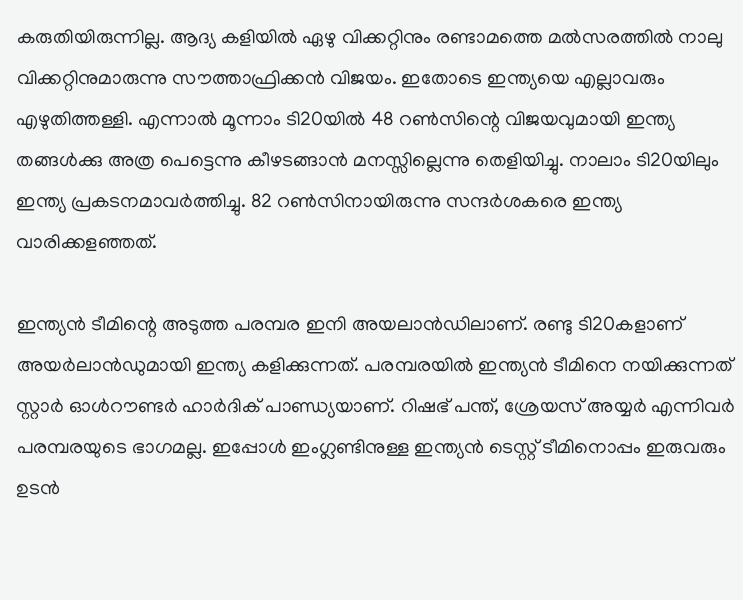കരുതിയിരുന്നില്ല. ആദ്യ കളിയില്‍ ഏഴു വിക്കറ്റിനും രണ്ടാമത്തെ മല്‍സരത്തില്‍ നാലു വിക്കറ്റിനുമാരുന്നു സൗത്താഫ്രിക്കന്‍ വിജയം. ഇതോടെ ഇന്ത്യയെ എല്ലാവരും എഴുതിത്തള്ളി. എന്നാല്‍ മൂന്നാം ടി20യില്‍ 48 റണ്‍സിന്റെ വിജയവുമായി ഇന്ത്യ തങ്ങള്‍ക്കു അത്ര പെട്ടെന്നു കീഴടങ്ങാന്‍ മനസ്സില്ലെന്നു തെളിയിച്ചു. നാലാം ടി20യിലും ഇന്ത്യ പ്രകടനമാവര്‍ത്തിച്ചു. 82 റണ്‍സിനായിരുന്നു സന്ദര്‍ശകരെ ഇന്ത്യ വാരിക്കളഞ്ഞത്.

ഇന്ത്യന്‍ ടീമിന്റെ അടുത്ത പരമ്പര ഇനി അയലാന്‍ഡിലാണ്. രണ്ടു ടി20കളാണ് അയര്‍ലാന്‍ഡുമായി ഇന്ത്യ കളിക്കുന്നത്. പരമ്പരയില്‍ ഇന്ത്യന്‍ ടീമിനെ നയിക്കുന്നത് സ്റ്റാര്‍ ഓള്‍റൗണ്ടര്‍ ഹാര്‍ദിക് പാണ്ഡ്യയാണ്. റിഷഭ് പന്ത്, ശ്രേയസ് അയ്യര്‍ എന്നിവര്‍ പരമ്പരയുടെ ഭാഗമല്ല. ഇപ്പോള്‍ ഇംഗ്ലണ്ടിനുള്ള ഇന്ത്യന്‍ ടെസ്റ്റ് ടീമിനൊപ്പം ഇരുവരും ഉടന്‍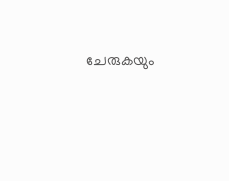ചേരുകയും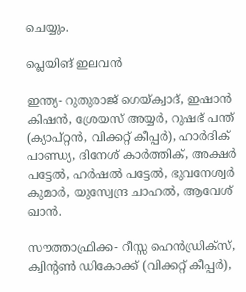ചെയ്യും.

പ്ലെയിങ് ഇലവന്‍

ഇന്ത്യ- റുതുരാജ് ഗെയ്ക്വാദ്, ഇഷാന്‍ കിഷന്‍, ശ്രേയസ് അയ്യര്‍, റുഷഭ് പന്ത് (ക്യാപ്റ്റന്‍, വിക്കറ്റ് കീപ്പര്‍), ഹാര്‍ദിക് പാണ്ഡ്യ, ദിനേശ് കാര്‍ത്തിക്, അക്ഷര്‍ പട്ടേല്‍, ഹര്‍ഷല്‍ പട്ടേല്‍, ഭുവനേശ്വര്‍ കുമാര്‍, യുസ്വേന്ദ്ര ചാഹല്‍, ആവേശ് ഖാന്‍.

സൗത്താഫ്രിക്ക- റീസ്സ ഹെന്‍ഡ്രിക്‌സ്, ക്വിന്റണ്‍ ഡികോക്ക് (വിക്കറ്റ് കീപ്പര്‍),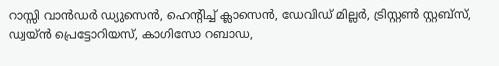റാസ്സി വാന്‍ഡര്‍ ഡ്യുസെന്‍, ഹെന്റിച്ച് ക്ലാസെന്‍, ഡേവിഡ് മില്ലര്‍, ട്രിസ്റ്റണ്‍ സ്റ്റബ്‌സ്, ഡ്വയ്ന്‍ പ്രെട്ടോറിയസ്, കാഗിസോ റബാഡ,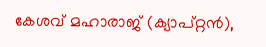കേശവ് മഹാരാജ് (ക്യാപ്റ്റന്‍),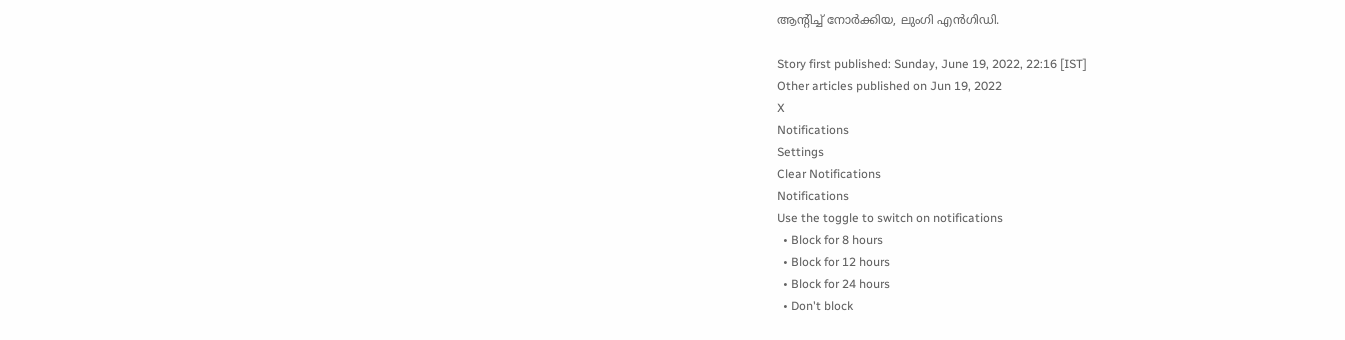ആന്റിച്ച് നോര്‍ക്കിയ, ലുംഗി എന്‍ഗിഡി.

Story first published: Sunday, June 19, 2022, 22:16 [IST]
Other articles published on Jun 19, 2022
X
Notifications
Settings
Clear Notifications
Notifications
Use the toggle to switch on notifications
  • Block for 8 hours
  • Block for 12 hours
  • Block for 24 hours
  • Don't block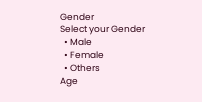Gender
Select your Gender
  • Male
  • Female
  • Others
Age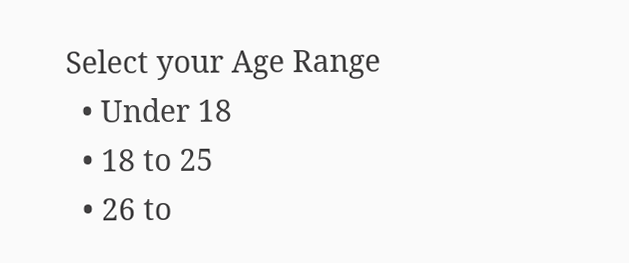Select your Age Range
  • Under 18
  • 18 to 25
  • 26 to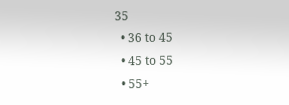35
  • 36 to 45
  • 45 to 55
  • 55+